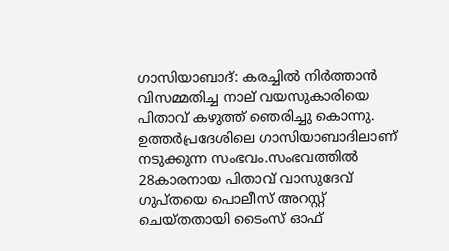ഗാസിയാബാദ്: കരച്ചില്‍ നിര്‍ത്താന്‍ വിസമ്മതിച്ച നാല് വയസുകാരിയെ പിതാവ് കഴുത്ത് ഞെരിച്ചു കൊന്നു. ഉത്തര്‍പ്രദേശിലെ ഗാസിയാബാദിലാണ് നടുക്കുന്ന സംഭവം.സംഭവത്തില്‍ 28കാരനായ പിതാവ് വാസുദേവ് ഗുപ്തയെ പൊലീസ് അറസ്റ്റ് ചെയ്തതായി ടൈംസ് ഓഫ്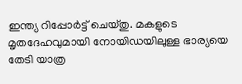ഇന്ത്യ റിപ്പോര്‍ട്ട് ചെയ്തു. മകളുടെ മൃതദേഹവുമായി നോയിഡയിലുള്ള ഭാര്യയെ തേടി യാത്ര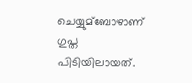ചെയ്യുമ്ബോഴാണ് ഗുപ്ത പിടിയിലായത്.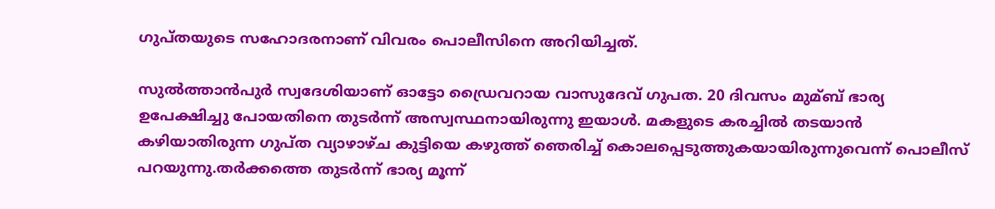ഗുപ്തയുടെ സഹോദരനാണ് വിവരം പൊലീസിനെ അറിയിച്ചത്.

സുല്‍ത്താന്‍പുര്‍ സ്വദേശിയാണ് ഓട്ടോ ഡ്രൈവറായ വാസുദേവ് ഗുപത. 20 ദിവസം മുമ്ബ് ഭാര്യ ഉപേക്ഷിച്ചു പോയതിനെ തുടര്‍ന്ന് അസ്വസ്ഥനായിരുന്നു ഇയാള്‍. മകളുടെ കരച്ചില്‍ തടയാന്‍ കഴിയാതിരുന്ന ഗുപ്ത വ്യാഴാഴ്ച കുട്ടിയെ കഴുത്ത് ഞെരിച്ച്‌ കൊലപ്പെടുത്തുകയായിരുന്നുവെന്ന് പൊലീസ് പറയുന്നു.തര്‍ക്കത്തെ തുടര്‍ന്ന് ഭാര്യ മൂന്ന്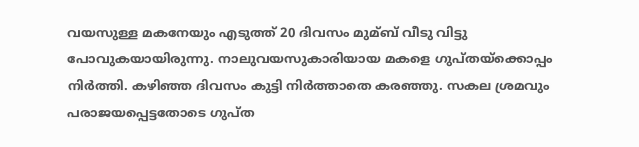വയസുള്ള മകനേയും എടുത്ത് 20 ദിവസം മുമ്ബ് വീടു വിട്ടു പോവുകയായിരുന്നു. നാലുവയസുകാരിയായ മകളെ ഗുപ്തയ്‌ക്കൊപ്പം നിര്‍ത്തി. കഴിഞ്ഞ ദിവസം കുട്ടി നിര്‍ത്താതെ കരഞ്ഞു. സകല ശ്രമവും പരാജയപ്പെട്ടതോടെ ഗുപ്ത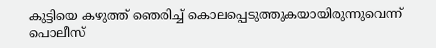കുട്ടിയെ കഴുത്ത് ഞെരിച്ച്‌ കൊലപ്പെടുത്തുകയായിരുന്നുവെന്ന് പൊലീസ്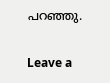പറഞ്ഞു.

Leave a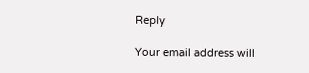Reply

Your email address will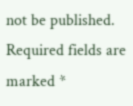not be published. Required fields are marked *